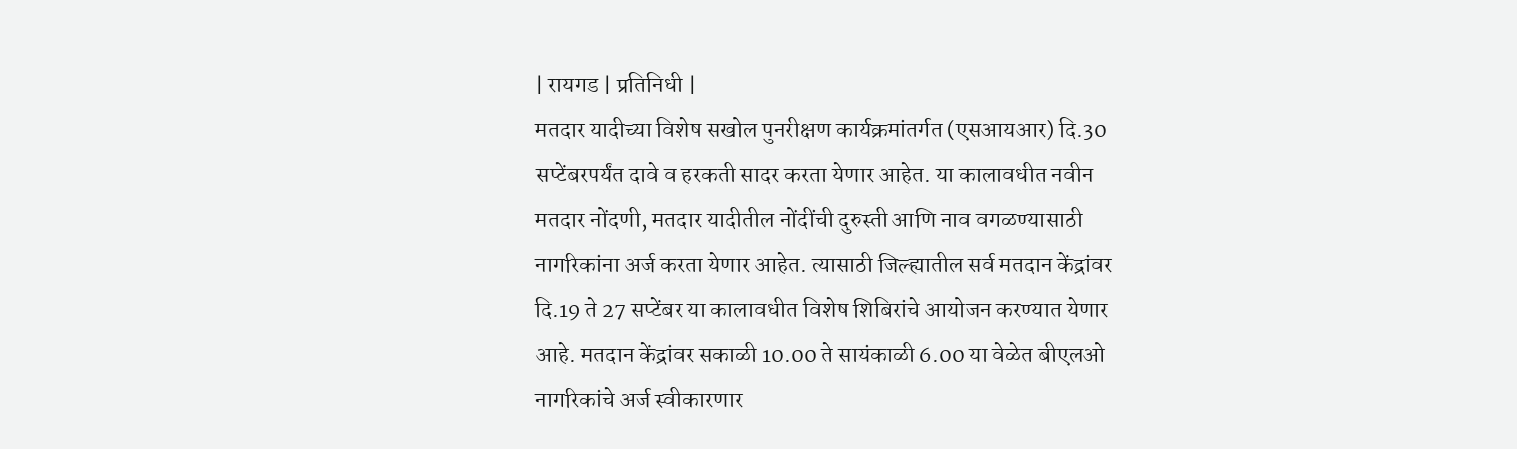| रायगड | प्रतिनिधी |
मतदार यादीच्या विशेष सखोल पुनरीक्षण कार्यक्रमांतर्गत (एसआयआर) दि.30 सप्टेंबरपर्यंत दावे व हरकती सादर करता येणार आहेत. या कालावधीत नवीन मतदार नोंदणी, मतदार यादीतील नोंदींची दुरुस्ती आणि नाव वगळण्यासाठी नागरिकांना अर्ज करता येणार आहेत. त्यासाठी जिल्ह्यातील सर्व मतदान केंद्रांवर दि.19 ते 27 सप्टेंबर या कालावधीत विशेष शिबिरांचे आयोजन करण्यात येणार आहे. मतदान केंद्रांवर सकाळी 10.00 ते सायंकाळी 6.00 या वेळेत बीएलओ नागरिकांचे अर्ज स्वीकारणार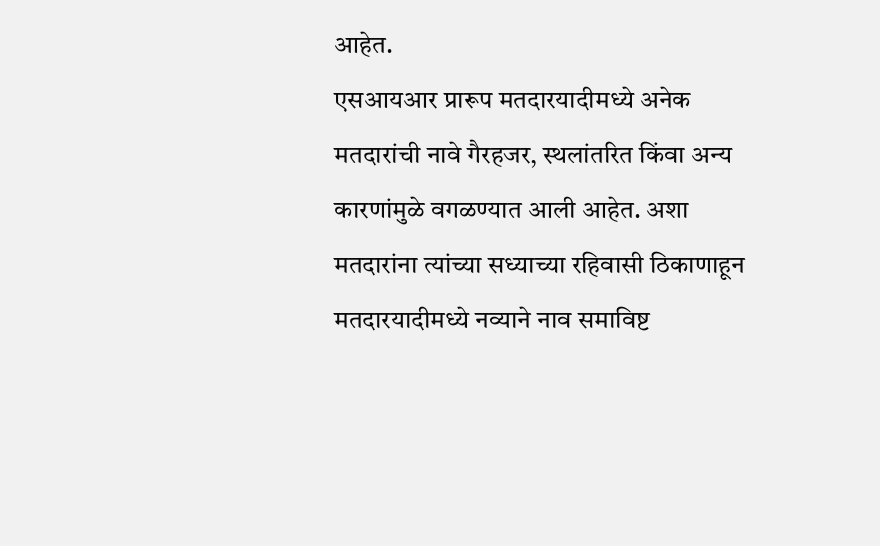आहेत.
एसआयआर प्रारूप मतदारयादीमध्ये अनेक मतदारांची नावे गैरहजर, स्थलांतरित किंवा अन्य कारणांमुळे वगळण्यात आली आहेत. अशा मतदारांना त्यांच्या सध्याच्या रहिवासी ठिकाणाहून मतदारयादीमध्ये नव्याने नाव समाविष्ट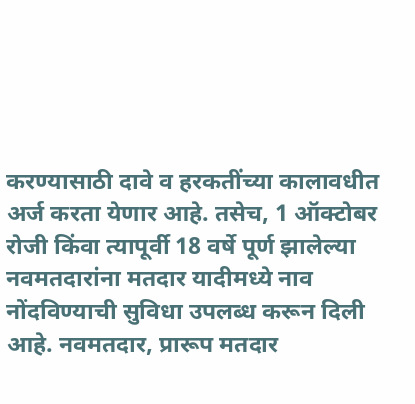करण्यासाठी दावे व हरकतींच्या कालावधीत अर्ज करता येणार आहे. तसेच, 1 ऑक्टोबर रोजी किंवा त्यापूर्वी 18 वर्षे पूर्ण झालेल्या नवमतदारांना मतदार यादीमध्ये नाव नोंदविण्याची सुविधा उपलब्ध करून दिली आहे. नवमतदार, प्रारूप मतदार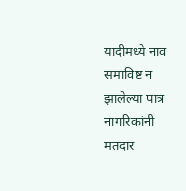यादीमध्ये नाव समाविष्ट न झालेल्या पात्र नागरिकांनी मतदार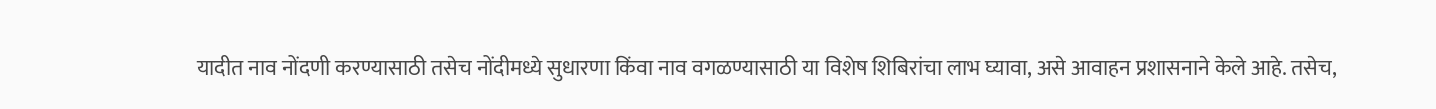यादीत नाव नोंदणी करण्यासाठी तसेच नोंदीमध्ये सुधारणा किंवा नाव वगळण्यासाठी या विशेष शिबिरांचा लाभ घ्यावा, असे आवाहन प्रशासनाने केले आहे. तसेच,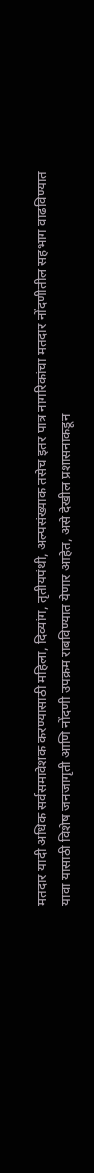मतदार यादी अधिक सर्वसमावेशक करण्यासाठी महिला, दिव्यांग, तृतीयपंथी, अल्पसंख्याक तसेच इतर पात्र नागरिकांचा मतदार नोंदणीतील सहभाग वाढविण्यात यावा यासाठी विशेष जनजागृती आणि नोंदणी उपक्रम राबविण्यात येणार आहेत, असे देखील प्रशासनाकडून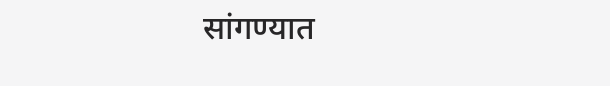सांगण्यात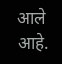आले आहे.